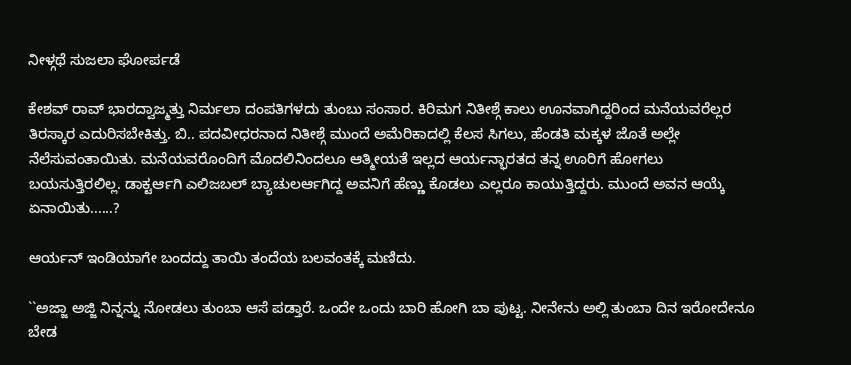ನೀಳ್ಗಥೆ ಸುಜಲಾ ಘೋರ್ಪಡೆ

ಕೇಶವ್ ರಾವ್ ಭಾರದ್ವಾಜ್ಮತ್ತು ನಿರ್ಮಲಾ ದಂಪತಿಗಳದು ತುಂಬು ಸಂಸಾರ. ಕಿರಿಮಗ ನಿತೀಶ್ಗೆ ಕಾಲು ಊನವಾಗಿದ್ದರಿಂದ ಮನೆಯವರೆಲ್ಲರ ತಿರಸ್ಕಾರ ಎದುರಿಸಬೇಕಿತ್ತು. ಬಿ.. ಪದವೀಧರನಾದ ನಿತೀಶ್ಗೆ ಮುಂದೆ ಅಮೆರಿಕಾದಲ್ಲಿ ಕೆಲಸ ಸಿಗಲು, ಹೆಂಡತಿ ಮಕ್ಕಳ ಜೊತೆ ಅಲ್ಲೇ ನೆಲೆಸುವಂತಾಯಿತು. ಮನೆಯವರೊಂದಿಗೆ ಮೊದಲಿನಿಂದಲೂ ಆತ್ಮೀಯತೆ ಇಲ್ಲದ ಆರ್ಯನ್ಭಾರತದ ತನ್ನ ಊರಿಗೆ ಹೋಗಲು ಬಯಸುತ್ತಿರಲಿಲ್ಲ. ಡಾಕ್ಟರ್ಆಗಿ ಎಲಿಜಬಲ್ ಬ್ಯಾಚುಲರ್ಆಗಿದ್ದ ಅವನಿಗೆ ಹೆಣ್ಣು ಕೊಡಲು ಎಲ್ಲರೂ ಕಾಯುತ್ತಿದ್ದರು. ಮುಂದೆ ಅವನ ಆಯ್ಕೆ ಏನಾಯಿತು......?

ಆರ್ಯನ್‌ ಇಂಡಿಯಾಗೇ ಬಂದದ್ದು ತಾಯಿ ತಂದೆಯ ಬಲವಂತಕ್ಕೆ ಮಣಿದು.

``ಅಜ್ಜಾ ಅಜ್ಜಿ ನಿನ್ನನ್ನು ನೋಡಲು ತುಂಬಾ ಆಸೆ ಪಡ್ತಾರೆ. ಒಂದೇ ಒಂದು ಬಾರಿ ಹೋಗಿ ಬಾ ಪುಟ್ಟ. ನೀನೇನು ಅಲ್ಲಿ ತುಂಬಾ ದಿನ ಇರೋದೇನೂ ಬೇಡ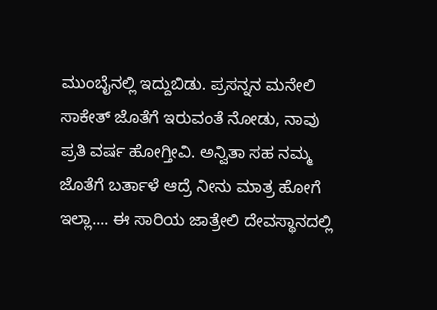ಮುಂಬೈನಲ್ಲಿ ಇದ್ದುಬಿಡು. ಪ್ರಸನ್ನನ ಮನೇಲಿ ಸಾಕೇತ್‌ ಜೊತೆಗೆ ಇರುವಂತೆ ನೋಡು, ನಾವು ಪ್ರತಿ ವರ್ಷ ಹೋಗ್ತೀವಿ. ಅನ್ವಿತಾ ಸಹ ನಮ್ಮ ಜೊತೆಗೆ ಬರ್ತಾಳೆ ಆದ್ರೆ ನೀನು ಮಾತ್ರ ಹೋಗೆ ಇಲ್ಲಾ.... ಈ ಸಾರಿಯ ಜಾತ್ರೇಲಿ ದೇವಸ್ಥಾನದಲ್ಲಿ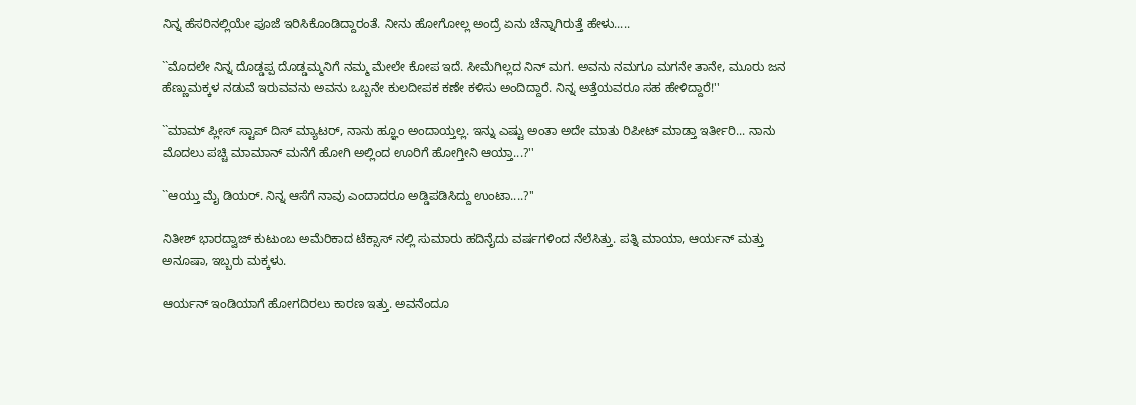ನಿನ್ನ ಹೆಸರಿನಲ್ಲಿಯೇ ಪೂಜೆ ಇರಿಸಿಕೊಂಡಿದ್ದಾರಂತೆ. ನೀನು ಹೋಗೋಲ್ಲ ಅಂದ್ರೆ ಏನು ಚೆನ್ನಾಗಿರುತ್ತೆ ಹೇಳು.....

``ಮೊದಲೇ ನಿನ್ನ ದೊಡ್ಡಪ್ಪ ದೊಡ್ಡಮ್ಮನಿಗೆ ನಮ್ಮ ಮೇಲೇ ಕೋಪ ಇದೆ. ಸೀಮೆಗಿಲ್ಲದ ನಿನ್‌ ಮಗ. ಅವನು ನಮಗೂ ಮಗನೇ ತಾನೇ, ಮೂರು ಜನ ಹೆಣ್ಣುಮಕ್ಕಳ ನಡುವೆ ಇರುವವನು ಅವನು ಒಬ್ಬನೇ ಕುಲದೀಪಕ ಕಣೇ ಕಳಿಸು ಅಂದಿದ್ದಾರೆ. ನಿನ್ನ ಅತ್ತೆಯವರೂ ಸಹ ಹೇಳಿದ್ದಾರೆ!''

``ಮಾಮ್ ಪ್ಲೀಸ್‌ ಸ್ಟಾಪ್‌ ದಿಸ್‌ ಮ್ಯಾಟರ್‌, ನಾನು ಹ್ಞೂಂ ಅಂದಾಯ್ತಲ್ಲ. ಇನ್ನು ಎಷ್ಟು ಅಂತಾ ಅದೇ ಮಾತು ರಿಪೀಟ್‌ ಮಾಡ್ತಾ ಇರ್ತೀರಿ... ನಾನು ಮೊದಲು ಪಚ್ಚಿ ಮಾಮಾನ್‌ ಮನೆಗೆ ಹೋಗಿ ಅಲ್ಲಿಂದ ಊರಿಗೆ ಹೋಗ್ತೀನಿ ಆಯ್ತಾ...?''

``ಆಯ್ತು ಮೈ ಡಿಯರ್‌. ನಿನ್ನ ಆಸೆಗೆ ನಾವು ಎಂದಾದರೂ ಅಡ್ಡಿಪಡಿಸಿದ್ದು ಉಂಟಾ....?''

ನಿತೀಶ್‌ ಭಾರದ್ವಾಜ್‌ ಕುಟುಂಬ ಅಮೆರಿಕಾದ ಟೆಕ್ಸಾಸ್‌ ನಲ್ಲಿ ಸುಮಾರು ಹದಿನೈದು ವರ್ಷಗಳಿಂದ ನೆಲೆಸಿತ್ತು. ಪತ್ನಿ ಮಾಯಾ, ಆರ್ಯನ್‌ ಮತ್ತು ಅನೂಷಾ, ಇಬ್ಬರು ಮಕ್ಕಳು.

ಆರ್ಯನ್‌ ಇಂಡಿಯಾಗೆ ಹೋಗದಿರಲು ಕಾರಣ ಇತ್ತು. ಅವನೆಂದೂ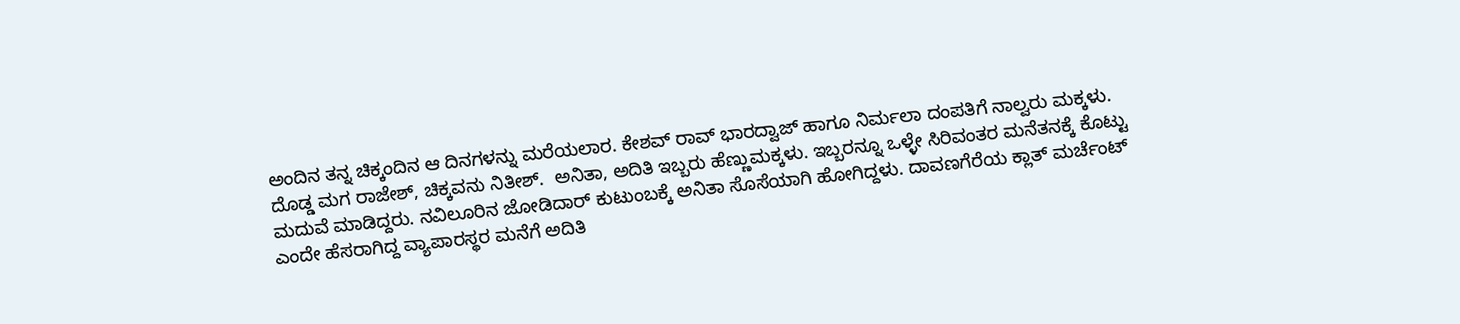ಅಂದಿನ ತನ್ನ ಚಿಕ್ಕಂದಿನ ಆ ದಿನಗಳನ್ನು ಮರೆಯಲಾರ. ಕೇಶವ್ ರಾವ್ ಭಾರದ್ವಾಜ್‌ ಹಾಗೂ ನಿರ್ಮಲಾ ದಂಪತಿಗೆ ನಾಲ್ವರು ಮಕ್ಕಳು. ದೊಡ್ಡ ಮಗ ರಾಜೇಶ್‌, ಚಿಕ್ಕವನು ನಿತೀಶ್‌.  ಅನಿತಾ, ಅದಿತಿ ಇಬ್ಬರು ಹೆಣ್ಣುಮಕ್ಕಳು. ಇಬ್ಬರನ್ನೂ ಒಳ್ಳೇ ಸಿರಿವಂತರ ಮನೆತನಕ್ಕೆ ಕೊಟ್ಟು ಮದುವೆ ಮಾಡಿದ್ದರು. ನವಿಲೂರಿನ ಜೋಡಿದಾರ್‌ ಕುಟುಂಬಕ್ಕೆ ಅನಿತಾ ಸೊಸೆಯಾಗಿ ಹೋಗಿದ್ದಳು. ದಾವಣಗೆರೆಯ ಕ್ಲಾತ್‌ ಮರ್ಚೆಂಟ್‌ ಎಂದೇ ಹೆಸರಾಗಿದ್ದ ವ್ಯಾಪಾರಸ್ಥರ ಮನೆಗೆ ಅದಿತಿ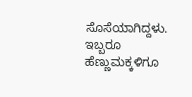ಸೊಸೆಯಾಗಿದ್ದಳು. ಇಬ್ಬರೂ ಹೆಣ್ಣುಮಕ್ಕಳಿಗೂ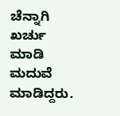ಚೆನ್ನಾಗಿ ಖರ್ಚು ಮಾಡಿ ಮದುವೆ ಮಾಡಿದ್ದರು.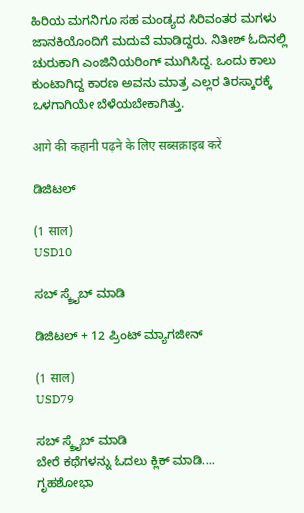ಹಿರಿಯ ಮಗನಿಗೂ ಸಹ ಮಂಡ್ಯದ ಸಿರಿವಂತರ ಮಗಳು ಜಾನಕಿಯೊಂದಿಗೆ ಮದುವೆ ಮಾಡಿದ್ದರು. ನಿತೀಶ್‌ ಓದಿನಲ್ಲಿ ಚುರುಕಾಗಿ ಎಂಜಿನಿಯರಿಂಗ್‌ ಮುಗಿಸಿದ್ದ. ಒಂದು ಕಾಲು ಕುಂಟಾಗಿದ್ದ ಕಾರಣ ಅವನು ಮಾತ್ರ ಎಲ್ಲರ ತಿರಸ್ಕಾರಕ್ಕೆ ಒಳಗಾಗಿಯೇ ಬೆಳೆಯಬೇಕಾಗಿತ್ತು.

आगे की कहानी पढ़ने के लिए सब्सक्राइब करें

ಡಿಜಿಟಲ್

(1 साल)
USD10

ಸಬ್ ಸ್ಕ್ರೈಬ್ ಮಾಡಿ

ಡಿಜಿಟಲ್ + 12 ಪ್ರಿಂಟ್ ಮ್ಯಾಗಜೀನ್

(1 साल)
USD79

ಸಬ್ ಸ್ಕ್ರೈಬ್ ಮಾಡಿ
ಬೇರೆ ಕಥೆಗಳನ್ನು ಓದಲು ಕ್ಲಿಕ್ ಮಾಡಿ....
ಗೃಹಶೋಭಾ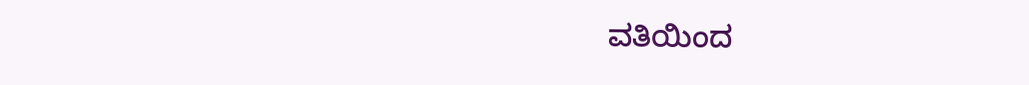ವತಿಯಿಂದ